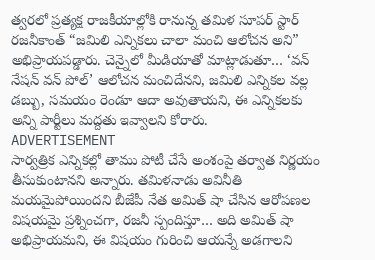త్వరలో ప్రత్యక్ష రాజకీయాల్లోకి రానున్న తమిళ సూపర్ స్టార్ రజనీకాంత్ “జమిలి ఎన్నికలు చాలా మంచి ఆలోచన అని” అభిప్రాయపడ్డారు. చెన్నైలో మీడియాతో మాట్లాడుతూ… ‘వన్ నేషన్ వన్ పోల్’ ఆలోచన మంచిదేనని, జమిలి ఎన్నికల వల్ల డబ్బు, సమయం రెండూ ఆదా అవుతాయని, ఈ ఎన్నికలకు అన్ని పార్టీలు మద్దతు ఇవ్వాలని కోరారు.
ADVERTISEMENT
సార్వత్రిక ఎన్నికల్లో తాము పోటీ చేసే అంశంపై తర్వాత నిర్ణయం తీసుకుంటానని అన్నారు. తమిళనాడు అవినీతి మయమైపోయిందని బీజేపీ నేత అమిత్ షా చేసిన ఆరోపణల విషయమై ప్రశ్నించగా, రజనీ స్పందిస్తూ… అది అమిత్ షా అభిప్రాయమని, ఈ విషయం గురించి ఆయన్నే అడగాలని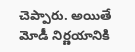చెప్పారు. అయితే మోడీ నిర్ణయానికి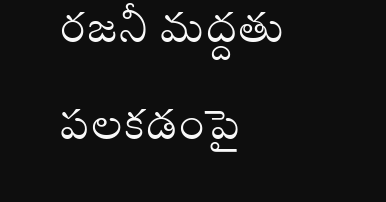రజనీ మద్దతు పలకడంపై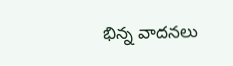భిన్న వాదనలు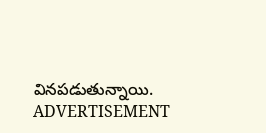వినపడుతున్నాయి.
ADVERTISEMENT